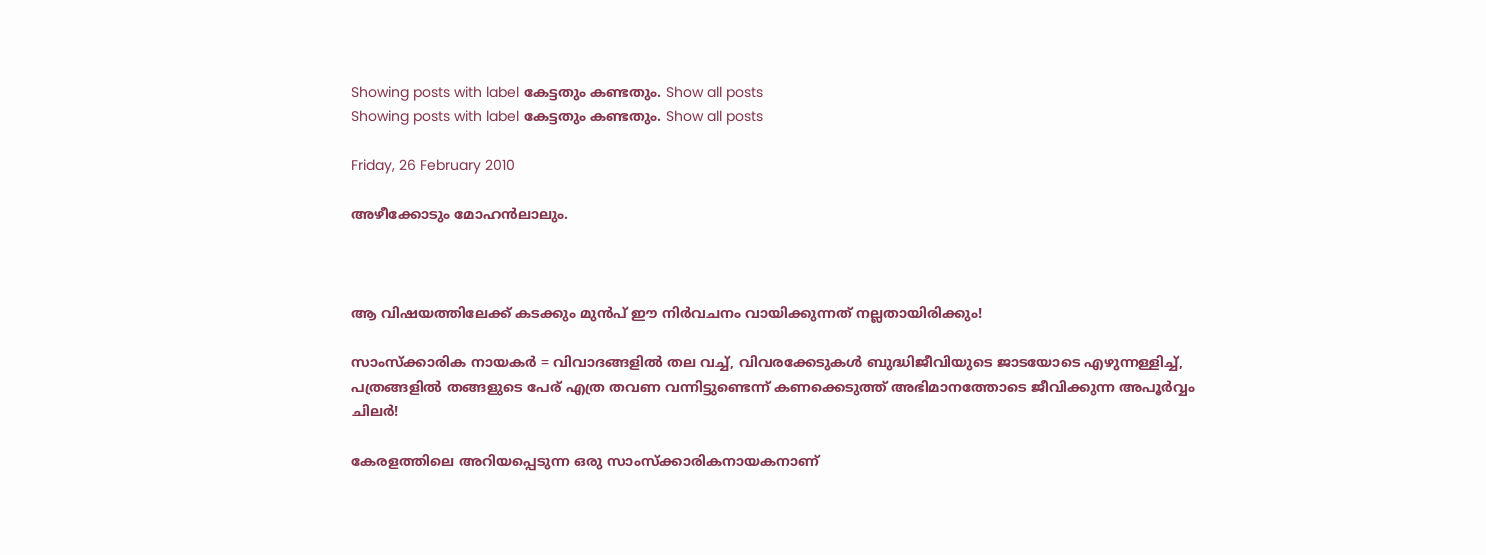Showing posts with label കേട്ടതും കണ്ടതും. Show all posts
Showing posts with label കേട്ടതും കണ്ടതും. Show all posts

Friday, 26 February 2010

അഴീക്കോടും മോഹന്‍ലാലും.



ആ വിഷയത്തിലേക്ക്‌ കടക്കും മുന്‍പ്‌ ഈ നിര്‍വചനം വായിക്കുന്നത്‌ നല്ലതായിരിക്കും!

സാംസ്ക്കാരിക നായകര്‍ = വിവാദങ്ങളില്‍ തല വച്ച്‌, വിവരക്കേടുകള്‍ ബുദ്ധിജീവിയുടെ ജാടയോടെ എഴുന്നള്ളിച്ച്‌, പത്രങ്ങളില്‍ തങ്ങളുടെ പേര്‌ എത്ര തവണ വന്നിട്ടുണ്ടെന്ന് കണക്കെടുത്ത്‌ അഭിമാനത്തോടെ ജീവിക്കുന്ന അപൂര്‍വ്വം ചിലര്‍!

കേരളത്തിലെ അറിയപ്പെടുന്ന ഒരു സാംസ്ക്കാരികനായകനാണ്‌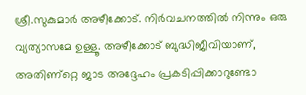ശ്രീ.സുകുമാര്‍ അഴീക്കോട്‌. നിര്‍വചനത്തില്‍ നിന്നും ഒരു വ്യത്യാസമേ ഉള്ളൂ. അഴീക്കോട്‌ ബുദ്ധിജീവിയാണ്‌, അതിണ്റ്റെ ജാട അദ്ദേഹം പ്രകടിപ്പിക്കാറുണ്ടോ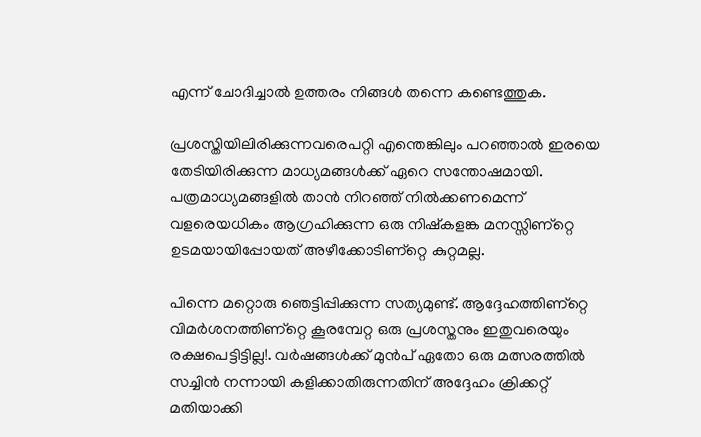എന്ന്‌ ചോദിച്ചാല്‍ ഉത്തരം നിങ്ങള്‍ തന്നെ കണ്ടെത്തുക.

പ്രശസ്തിയിലിരിക്കുന്നവരെപറ്റി എന്തെങ്കിലും പറഞ്ഞാല്‍ ഇരയെ തേടിയിരിക്കുന്ന മാധ്യമങ്ങള്‍ക്ക്‌ ഏറെ സന്തോഷമായി. പത്രമാധ്യമങ്ങളില്‍ താന്‍ നിറഞ്ഞ്‌ നില്‍ക്കണമെന്ന്‌ വളരെയധികം ആഗ്രഹിക്കുന്ന ഒരു നിഷ്കളങ്ക മനസ്സിണ്റ്റെ ഉടമയായിപ്പോയത്‌ അഴീക്കോടിണ്റ്റെ കുറ്റമല്ല.

പിന്നെ മറ്റൊരു ഞെട്ടിപ്പിക്കുന്ന സത്യമുണ്ട്‌. ആദ്ദേഹത്തിണ്റ്റെ വിമര്‍ശനത്തിണ്റ്റെ കൂരമ്പേറ്റ ഒരു പ്രശസ്തനും ഇതുവരെയും രക്ഷപെട്ടിട്ടില്ല!. വര്‍ഷങ്ങള്‍ക്ക്‌ മുന്‍പ്‌ ഏതോ ഒരു മത്സരത്തില്‍ സച്ചിന്‍ നന്നായി കളിക്കാതിരുന്നതിന്‌ അദ്ദേഹം ക്രിക്കറ്റ്‌ മതിയാക്കി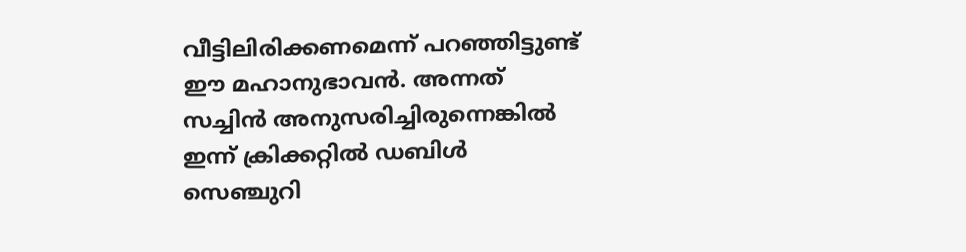വീട്ടിലിരിക്കണമെന്ന്‌ പറഞ്ഞിട്ടുണ്ട്‌ ഈ മഹാനുഭാവന്‍. അന്നത്‌ സച്ചിന്‍ അനുസരിച്ചിരുന്നെങ്കില്‍ ഇന്ന്‌ ക്രിക്കറ്റില്‍ ഡബിള്‍ സെഞ്ചുറി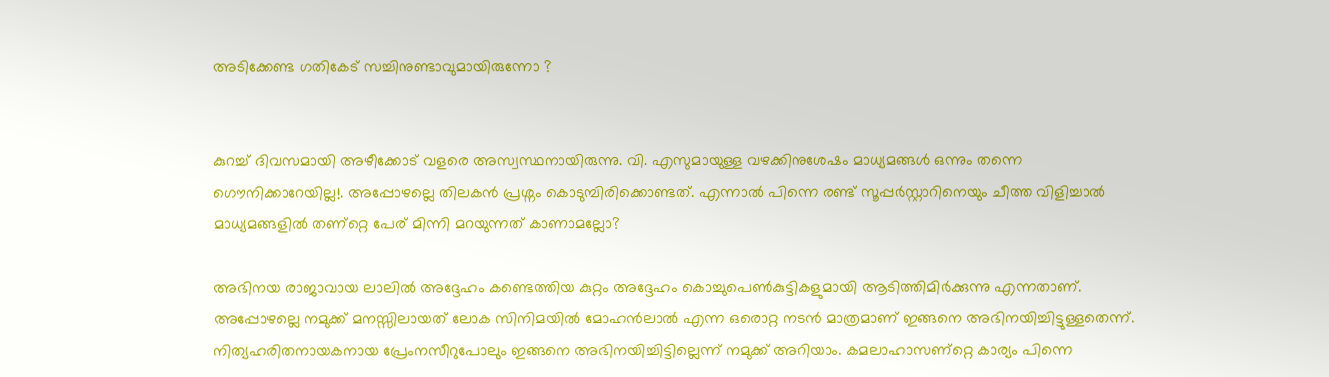അടിക്കേണ്ട ഗതികേട്‌ സച്ചിനുണ്ടാവുമായിരുന്നോ ?


കുറച്ച്‌ ദിവസമായി അഴീക്കോട്‌ വളരെ അസ്വസ്ഥനായിരുന്നു. വി. എസുമായുള്ള വഴക്കിനുശേഷം മാധ്യമങ്ങള്‍ ഒന്നും തന്നെ ഗൌനിക്കാറേയില്ല!. അപ്പോഴല്ലെ തിലകന്‍ പ്രശ്നം കൊടുമ്പിരിക്കൊണ്ടത്‌. എന്നാല്‍ പിന്നെ രണ്ട്‌ സൂപ്പര്‍സ്റ്റാറിനെയും ചീത്ത വിളിച്ചാല്‍ മാധ്യമങ്ങളില്‍ തണ്റ്റെ പേര്‌ മിന്നി മറയുന്നത്‌ കാണാമല്ലോ?

അഭിനയ രാജാവായ ലാലില്‍ അദ്ദേഹം കണ്ടെത്തിയ കുറ്റം അദ്ദേഹം കൊച്ചുപെണ്‍കുട്ടികളുമായി ആടിത്തിമിര്‍ക്കുന്നു എന്നതാണ്‌. അപ്പോഴല്ലെ നമുക്ക്‌ മനസ്സിലായത്‌ ലോക സിനിമയില്‍ മോഹന്‍ലാല്‍ എന്ന ഒരൊറ്റ നടന്‍ മാത്രമാണ്‌ ഇങ്ങനെ അഭിനയിച്ചിട്ടുള്ളതെന്ന്‌. നിത്യഹരിതനായകനായ പ്രേംനസീറുപോലും ഇങ്ങനെ അഭിനയിച്ചിട്ടില്ലെന്ന് നമുക്ക്‌ അറിയാം. കമലാഹാസണ്റ്റെ കാര്യം പിന്നെ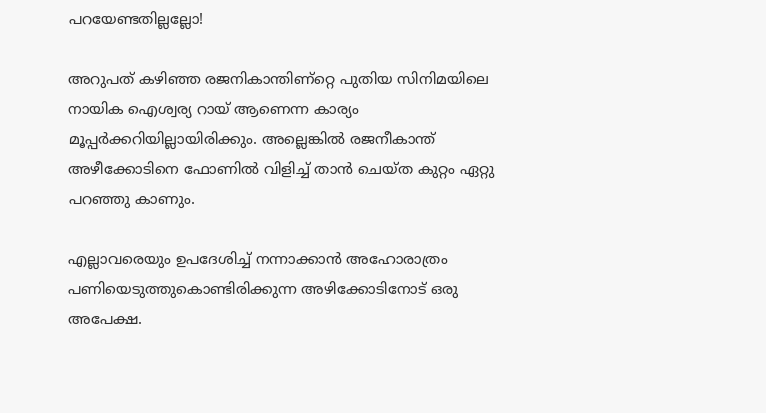പറയേണ്ടതില്ലല്ലോ!

അറുപത്‌ കഴിഞ്ഞ രജനികാന്തിണ്റ്റെ പുതിയ സിനിമയിലെ നായിക ഐശ്വര്യ റായ്‌ ആണെന്ന കാര്യം മൂപ്പര്‍ക്കറിയില്ലായിരിക്കും. അല്ലെങ്കില്‍ രജനീകാന്ത്‌ അഴീക്കോടിനെ ഫോണില്‍ വിളിച്ച്‌ താന്‍ ചെയ്ത കുറ്റം ഏറ്റു പറഞ്ഞു കാണും.

എല്ലാവരെയും ഉപദേശിച്ച്‌ നന്നാക്കാന്‍ അഹോരാത്രം പണിയെടുത്തുകൊണ്ടിരിക്കുന്ന അഴിക്കോടിനോട്‌ ഒരു അപേക്ഷ.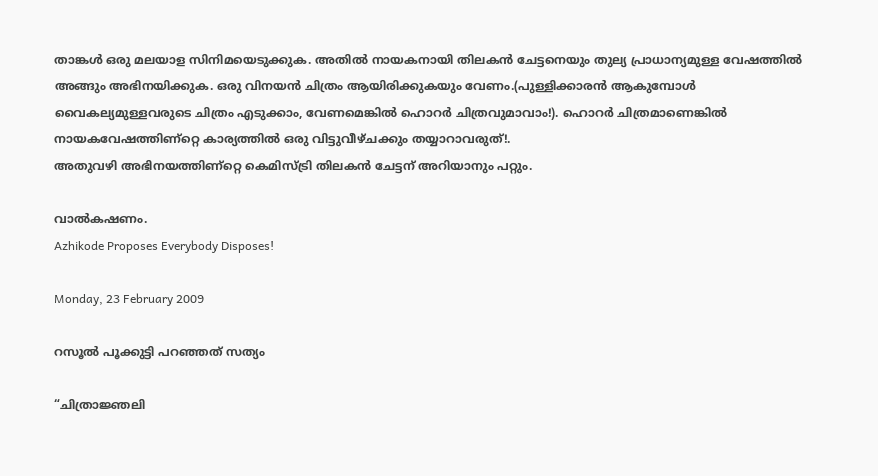താങ്കള്‍ ഒരു മലയാള സിനിമയെടുക്കുക. അതില്‍ നായകനായി തിലകന്‍ ചേട്ടനെയും തുല്യ പ്രാധാന്യമുള്ള വേഷത്തില്‍ അങ്ങും അഭിനയിക്കുക. ഒരു വിനയന്‍ ചിത്രം ആയിരിക്കുകയും വേണം.(പുള്ളിക്കാരന്‍ ആകുമ്പോള്‍ വൈകല്യമുള്ളവരുടെ ചിത്രം എടുക്കാം, വേണമെങ്കില്‍ ഹൊറര്‍ ചിത്രവുമാവാം!). ഹൊറര്‍ ചിത്രമാണെങ്കില്‍ നായകവേഷത്തിണ്റ്റെ കാര്യത്തില്‍ ഒരു വിട്ടുവീഴ്ചക്കും തയ്യാറാവരുത്‌!.
അതുവഴി അഭിനയത്തിണ്റ്റെ കെമിസ്ട്രി തിലകന്‍ ചേട്ടന്‌ അറിയാനും പറ്റും.

വാല്‍കഷണം.
Azhikode Proposes Everybody Disposes!

Monday, 23 February 2009

റസൂല്‍ പൂക്കുട്ടി പറഞ്ഞത്‌ സത്യം

“ചിത്രാജ്ഞലി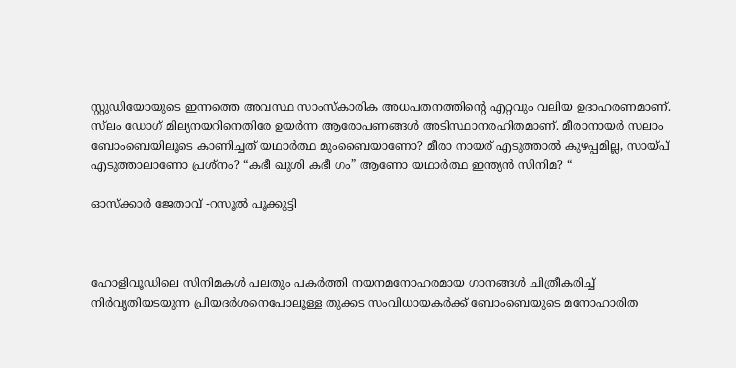സ്റ്റുഡിയോയുടെ ഇന്നത്തെ അവസ്ഥ സാംസ്കാരിക അധപതനത്തിന്റെ എറ്റവും വലിയ ഉദാഹരണമാണ്‌. സ്‌ലം ഡോഗ് മില്യനയറിനെതിരേ ഉയര്‍ന്ന ആരോപണങ്ങള്‍ അടിസ്ഥാനരഹിതമാണ്‌. മീരാനായര്‍ സലാം ബോംബെയിലൂടെ കാണിച്ചത് യഥാര്‍ത്ഥ മുംബൈയാണോ? മീരാ നായര് എടുത്താല്‍ കുഴപ്പമില്ല, സായ്പ് എടുത്താലാണോ പ്രശ്നം? “കഭീ ഖുശി കഭീ ഗം” ആണോ യഥാര്‍ത്ഥ ഇന്ത്യന്‍ സിനിമ? “

ഓസ്ക്കാര്‍ ജേതാവ്‌ -റസൂല്‍ പൂക്കുട്ടി



ഹോളിവൂഡിലെ സിനിമകള്‍ പലതും പകര്‍ത്തി നയനമനോഹരമായ ഗാനങ്ങള്‍ ചിത്രീകരിച്ച്‌ നിര്‍വൃതിയടയുന്ന പ്രിയദര്‍ശനെപോലൂള്ള തുക്കട സംവിധായകര്‍ക്ക്‌ ബോംബെയുടെ മനോഹാരിത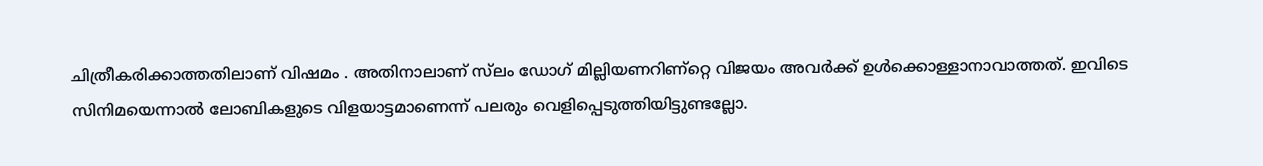ചിത്രീകരിക്കാത്തതിലാണ്‌ വിഷമം . അതിനാലാണ്‌ സ്‌ലം ഡോഗ്‌ മില്ലിയണറിണ്റ്റെ വിജയം അവര്‍ക്ക്‌ ഉള്‍ക്കൊള്ളാനാവാത്തത്‌. ഇവിടെ സിനിമയെന്നാല്‍ ലോബികളുടെ വിളയാട്ടമാണെന്ന് പലരും വെളിപ്പെടുത്തിയിട്ടുണ്ടല്ലോ.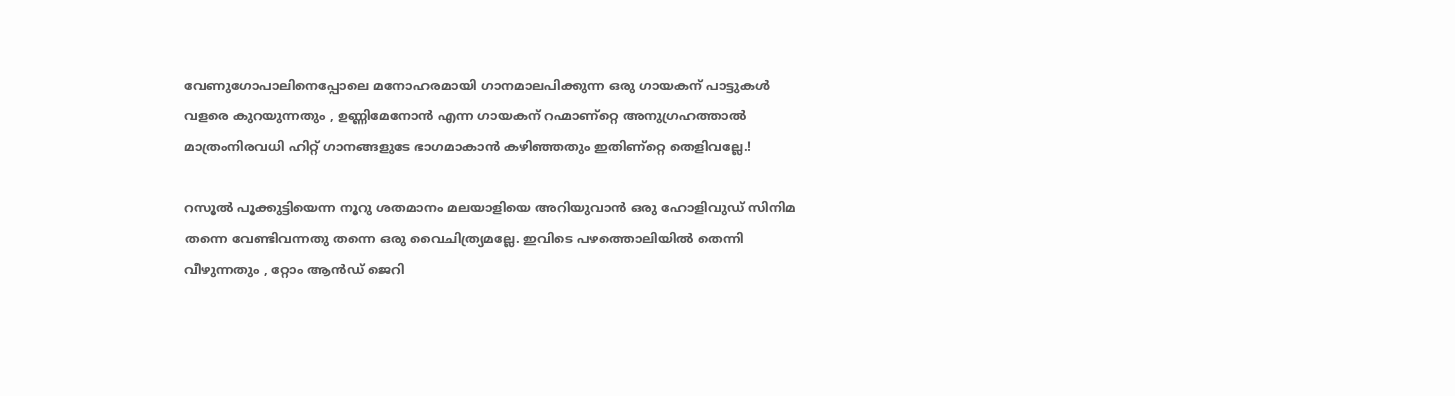വേണുഗോപാലിനെപ്പോലെ മനോഹരമായി ഗാനമാലപിക്കുന്ന ഒരു ഗായകന്‌ പാട്ടുകള്‍ വളരെ കുറയുന്നതും , ഉണ്ണിമേനോന്‍ എന്ന ഗായകന്‌ റഹ്മാണ്റ്റെ അനുഗ്രഹത്താല്‍ മാത്രംനിരവധി ഹിറ്റ്‌ ഗാനങ്ങളുടേ ഭാഗമാകാന്‍ കഴിഞ്ഞതും ഇതിണ്റ്റെ തെളിവല്ലേ.!

റസൂല്‍ പൂക്കുട്ടിയെന്ന നൂറു ശതമാനം മലയാളിയെ അറിയുവാന്‍ ഒരു ഹോളിവുഡ്‌ സിനിമ തന്നെ വേണ്ടിവന്നതു തന്നെ ഒരു വൈചിത്ര്യമല്ലേ. ഇവിടെ പഴത്തൊലിയില്‍ തെന്നി വീഴുന്നതും , റ്റോം ആന്‍ഡ്‌ ജെറി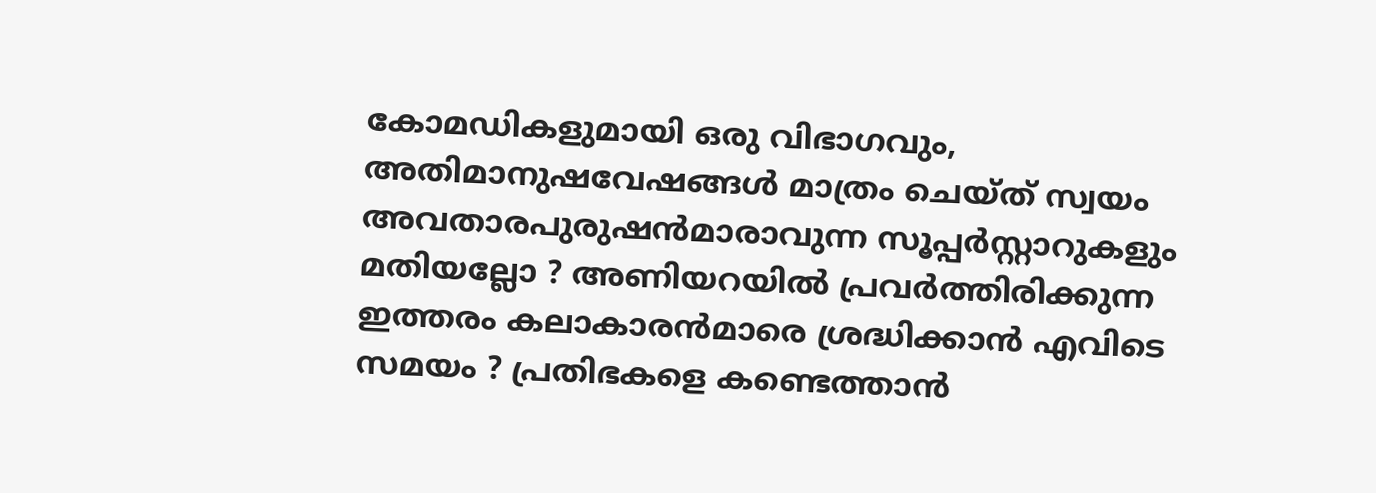കോമഡികളുമായി ഒരു വിഭാഗവും, അതിമാനുഷവേഷങ്ങള്‍ മാത്രം ചെയ്ത്‌ സ്വയം അവതാരപുരുഷന്‍മാരാവുന്ന സൂപ്പര്‍സ്റ്റാറുകളും മതിയല്ലോ ? അണിയറയില്‍ പ്രവര്‍ത്തിരിക്കുന്ന ഇത്തരം കലാകാരന്‍മാരെ ശ്രദ്ധിക്കാന്‍ എവിടെ സമയം ? പ്രതിഭകളെ കണ്ടെത്താന്‍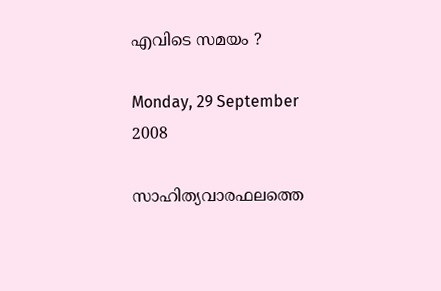എവിടെ സമയം ?

Monday, 29 September 2008

സാഹിത്യവാരഫലത്തെ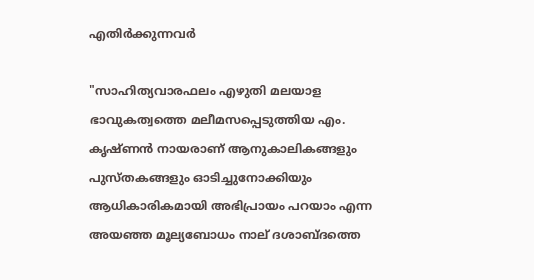എതിര്‍ക്കുന്നവര്‍

"സാഹിത്യവാരഫലം എഴുതി മലയാള ഭാവുകത്വത്തെ മലീമസപ്പെടുത്തിയ എം. കൃഷ്ണന്‍ നായരാണ് ആനുകാലികങ്ങളും പുസ്തകങ്ങളും ഓടിച്ചുനോക്കിയും ആധികാരികമായി അഭിപ്രായം പറയാം എന്ന അയഞ്ഞ മൂല്യബോധം നാല് ദശാബ്ദത്തെ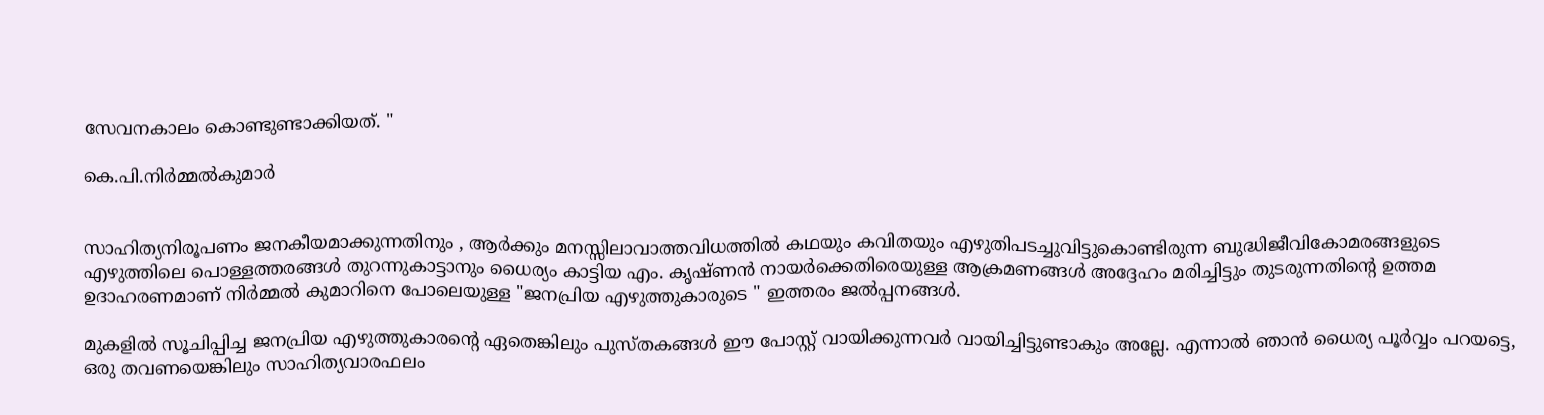സേവനകാലം കൊണ്ടുണ്ടാക്കിയത്. "

കെ.പി.നിര്‍മ്മല്‍കുമാര്‍


സാഹിത്യനിരൂപണം ജനകീയമാക്കുന്നതിനും , ആര്‍ക്കും മനസ്സിലാവാത്തവിധത്തില്‍ കഥയും കവിതയും എഴുതിപടച്ചുവിട്ടുകൊണ്ടിരുന്ന ബുദ്ധിജീവികോമരങ്ങളുടെ എഴുത്തിലെ പൊള്ളത്തരങ്ങള്‍ തുറന്നുകാട്ടാനും ധൈര്യം കാട്ടിയ എം. കൃഷ്ണന്‍ നായര്‍ക്കെതിരെയുള്ള ആക്രമണങ്ങള്‍ അദ്ദേഹം മരിച്ചിട്ടും തുടരുന്നതിന്റെ ഉത്തമ ഉദാഹരണമാണ് നിര്‍മ്മല്‍ കുമാറിനെ പോലെയുള്ള "ജനപ്രിയ എഴുത്തുകാരുടെ " ഇത്തരം ജല്‍പ്പനങ്ങള്‍.

മുകളില്‍ സൂചിപ്പിച്ച ജനപ്രിയ എഴുത്തുകാരന്റെ ഏതെങ്കിലും പുസ്തകങ്ങള്‍ ഈ പോസ്റ്റ് വായിക്കുന്നവര്‍ വായിച്ചിട്ടുണ്ടാകും അല്ലേ. എന്നാല്‍ ഞാന്‍ ധൈര്യ പൂര്‍വ്വം പറയട്ടെ, ഒരു തവണയെങ്കിലും സാഹിത്യവാരഫലം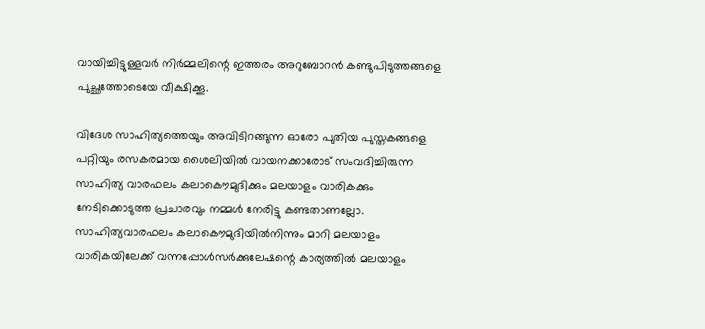വായിച്ചിട്ടുള്ളവര്‍ നിര്‍മ്മലിന്റെ ഇത്തരം അറുബോറന്‍ കണ്ടുപിടുത്തങ്ങളെ
പുച്ഛത്തോടെയേ വീക്ഷിക്കൂ.

വിദേശ സാഹിത്യത്തെയും അവിടിറങ്ങുന്ന ഓരോ പുതിയ പുസ്തകങ്ങളെ പറ്റിയും രസകരമായ ശൈലിയില്‍ വായനക്കാരോട് സംവദിച്ചിരുന്ന സാഹിത്യ വാരഫലം കലാകൌമുദിക്കും മലയാളം വാരികക്കും നേടിക്കൊടുത്ത പ്രചാരവും നമ്മള്‍ നേരിട്ടു കണ്ടതാണല്ലോ. സാഹിത്യവാരഫലം കലാകൌമുദിയില്‍നിന്നും മാറി മലയാളം വാരികയിലേക്ക് വന്നപ്പോള്‍സര്‍ക്കുലേഷന്റെ കാര്യത്തില്‍ മലയാളം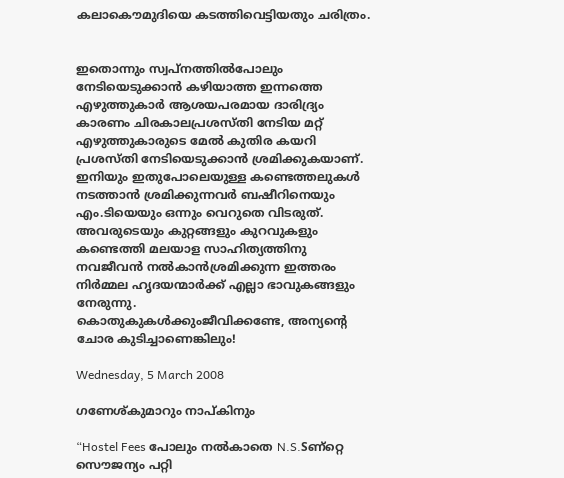കലാകൌമുദിയെ കടത്തിവെട്ടിയതും ചരിത്രം.


ഇതൊന്നും സ്വപ്നത്തില്‍പോലും നേടിയെടുക്കാന്‍ കഴിയാത്ത ഇന്നത്തെ എഴുത്തുകാര്‍ ആശയപരമായ ദാരിദ്ര്യം കാരണം ചിരകാലപ്രശസ്തി നേടിയ മറ്റ് എഴുത്തുകാരുടെ മേല്‍ കുതിര കയറി പ്രശസ്തി നേടിയെടുക്കാന്‍ ശ്രമിക്കുകയാണ്. ഇനിയും ഇതുപോലെയുള്ള കണ്ടെത്തലുകള്‍ നടത്താന്‍ ശ്രമിക്കുന്നവര്‍ ബഷീറിനെയും എം.ടിയെയും ഒന്നും വെറുതെ വിടരുത്. അവരുടെയും കുറ്റങ്ങളും കുറവുകളും കണ്ടെത്തി മലയാള സാഹിത്യത്തിനു നവജീവന്‍ നല്‍കാന്‍ശ്രമിക്കുന്ന ഇത്തരം നിര്‍മ്മല ഹൃദയന്മാര്‍ക്ക് എല്ലാ ഭാവുകങ്ങളും നേരുന്നു.
കൊതുകുകള്‍ക്കുംജീവിക്കണ്ടേ, അന്യന്റെ ചോര കുടിച്ചാണെങ്കിലും!

Wednesday, 5 March 2008

ഗണേശ്കുമാറും നാപ്കിനും

“Hostel Fees പോലും നല്‍കാതെ N.S.Sണ്റ്റെ സൌജന്യം പറ്റി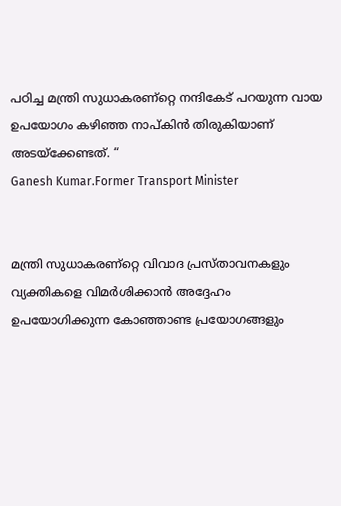പഠിച്ച മന്ത്രി സുധാകരണ്റ്റെ നന്ദികേട്‌ പറയുന്ന വായ ഉപയോഗം കഴിഞ്ഞ നാപ്കിന്‍ തിരുകിയാണ്‌ അടയ്ക്കേണ്ടത്‌. “
Ganesh Kumar.Former Transport Minister


മന്ത്രി സുധാകരണ്റ്റെ വിവാദ പ്രസ്താവനകളും വ്യക്തികളെ വിമര്‍ശിക്കാന്‍ അദ്ദേഹം ഉപയോഗിക്കുന്ന കോഞ്ഞാണ്ട പ്രയോഗങ്ങളും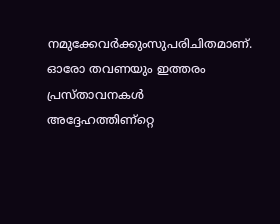നമുക്കേവര്‍ക്കുംസുപരിചിതമാണ്‌. ഓരോ തവണയും ഇത്തരം പ്രസ്താവനകള്‍ അദ്ദേഹത്തിണ്റ്റെ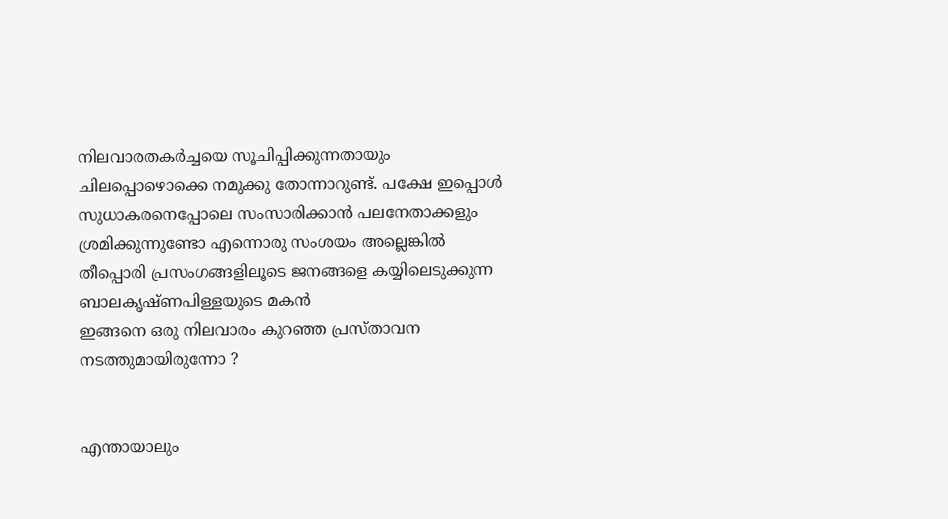നിലവാരതകര്‍ച്ചയെ സൂചിപ്പിക്കുന്നതായും ചിലപ്പൊഴൊക്കെ നമുക്കു തോന്നാറുണ്ട്‌. പക്ഷേ ഇപ്പൊള്‍ സുധാകരനെപ്പോലെ സംസാരിക്കാന്‍ പലനേതാക്കളും ശ്രമിക്കുന്നുണ്ടോ എന്നൊരു സംശയം അല്ലെങ്കില്‍ തീപ്പൊരി പ്രസംഗങ്ങളിലൂടെ ജനങ്ങളെ കയ്യിലെടുക്കുന്ന ബാലകൃഷ്ണപിള്ളയുടെ മകന്‍
ഇങ്ങനെ ഒരു നിലവാരം കുറഞ്ഞ പ്രസ്താവന നടത്തുമായിരുന്നോ ?


എന്തായാലും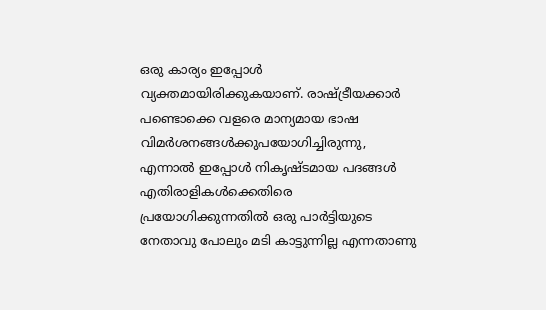ഒരു കാര്യം ഇപ്പോള്‍ വ്യക്തമായിരിക്കുകയാണ്‌. രാഷ്ട്രീയക്കാര്‍ പണ്ടൊക്കെ വളരെ മാന്യമായ ഭാഷ വിമര്‍ശനങ്ങള്‍ക്കുപയോഗിച്ചിരുന്നു, എന്നാല്‍ ഇപ്പോള്‍ നികൃഷ്ടമായ പദങ്ങള്‍ എതിരാളികള്‍ക്കെതിരെ പ്രയോഗിക്കുന്നതില്‍ ഒരു പാര്‍ട്ടിയുടെ നേതാവു പോലും മടി കാട്ടുന്നില്ല എന്നതാണു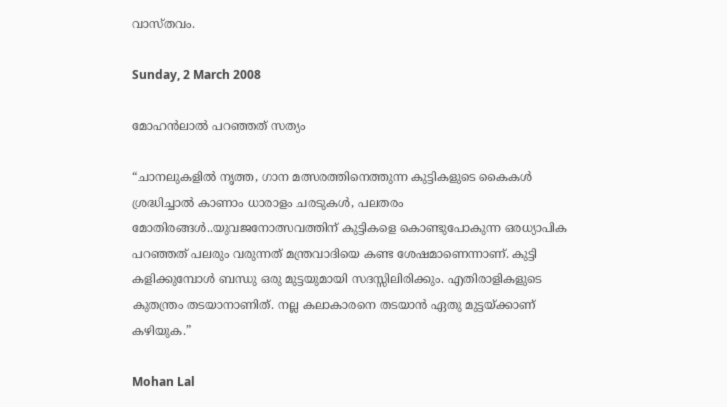വാസ്തവം.

Sunday, 2 March 2008

മോഹന്‍ലാല്‍ പറഞ്ഞത്‌ സത്യം

“ചാനലുകളില്‍ നൃത്ത, ഗാന മത്സരത്തിനെത്തുന്ന കുട്ടികളുടെ കൈകള്‍ ശ്രദ്ധിച്ചാല്‍ കാണാം ധാരാളം ചരടുകള്‍, പലതരം മോതിരങ്ങള്‍..യുവജനോത്സവത്തിന്‌ കുട്ടികളെ കൊണ്ടുപോകുന്ന ഒരധ്യാപിക പറഞ്ഞത്‌ പലരും വരുന്നത്‌ മന്ത്രവാദിയെ കണ്ട ശേഷമാണെന്നാണ്‌. കുട്ടി കളിക്കുമ്പോള്‍ ബന്ധു ഒരു മുട്ടയുമായി സദസ്സിലിരിക്കും. എതിരാളികളുടെ കുതന്ത്രം തടയാനാണിത്‌. നല്ല കലാകാരനെ തടയാന്‍ ഏതു മുട്ടയ്ക്കാണ്‌ കഴിയുക.”

Mohan Lal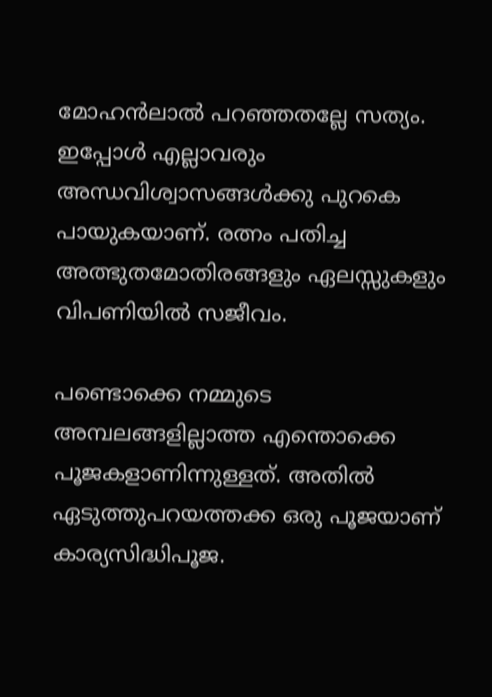മോഹന്‍ലാല്‍ പറഞ്ഞതല്ലേ സത്യം. ഇപ്പോള്‍ എല്ലാവരും അന്ധവിശ്വാസങ്ങള്‍ക്കു പുറകെ പായുകയാണ്‌. രത്നം പതിച്ച അത്ഭുതമോതിരങ്ങളും ഏലസ്സുകളും വിപണിയില്‍ സജീവം.

പണ്ടൊക്കെ നമ്മുടെ അമ്പലങ്ങളില്ലാത്ത എന്തൊക്കെ പൂജകളാണിന്നുള്ളത്‌. അതില്‍ ഏടുത്തുപറയത്തക്ക ഒരു പൂജയാണ്‌ കാര്യസിദ്ധിപൂജ.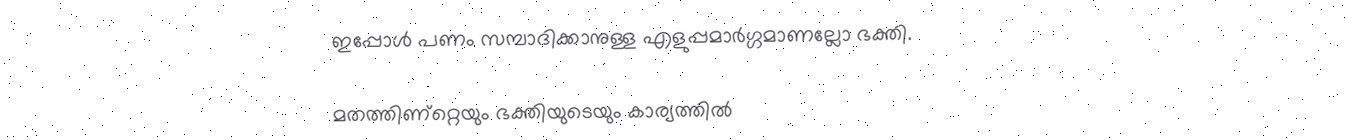ഇപ്പോള്‍ പണം സമ്പാദിക്കാനുള്ള എളുപ്പമാര്‍ഗ്ഗമാണല്ലോ ഭക്തി.

മതത്തിണ്റ്റെയും ഭക്തിയുടെയും കാര്യത്തില്‍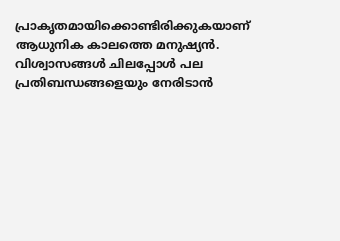പ്രാകൃതമായിക്കൊണ്ടിരിക്കുകയാണ്‌ ആധുനിക കാലത്തെ മനുഷ്യന്‍. വിശ്വാസങ്ങള്‍ ചിലപ്പോള്‍ പല പ്രതിബന്ധങ്ങളെയും നേരിടാന്‍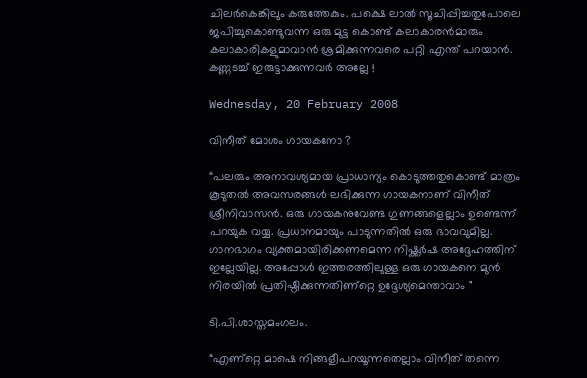ചിലര്‍കെങ്കിലും കരുത്തേകും. പക്ഷെ ലാല്‍ സൂചിപ്പിച്ചതുപോലെ ജപിച്ചുകൊണ്ടുവന്ന ഒരു മുട്ട കൊണ്ട്‌ കലാകാരന്‍മാരും കലാകാരികളുമാവാന്‍ ശ്രമിക്കുന്നവരെ പറ്റി എന്ത്‌ പറയാന്‍. കണ്ണടച്ച്‌ ഇരുട്ടാക്കുന്നവര്‍ അല്ലേ !

Wednesday, 20 February 2008

വിനീത്‌ മോശം ഗായകനോ ?

“പലരും അനാവശ്യമായ പ്രാധാന്യം കൊടുത്തതുകൊണ്ട്‌ മാത്രം കൂടുതല്‍ അവസരങ്ങള്‍ ലഭിക്കുന്ന ഗായകനാണ്‌ വിനീത്‌ ശ്രീനിവാസന്‍. ഒരു ഗായകനുവേണ്ട ഗുണങ്ങളെല്ലാം ഉണ്ടെന്ന് പറയുക വയ്യ. പ്രധാനമായും പാടുന്നതില്‍ ഒരു ഭാവവുമില്ല. ഗാനഭാഗം വ്യക്തമായിരിക്കണമെന്ന നിഷ്ക്കര്‍ഷ‌ അദ്ദേഹത്തിന്‌ ഇല്ലേയില്ല. അപ്പോള്‍ ഇത്തരത്തിലുള്ള ഒരു ഗായകനെ മുന്‍ നിരയില്‍ പ്രതിഷ്ഠിക്കുന്നതിണ്റ്റെ ഉദ്ദേശ്യമെന്താവാം "

ടി.പി.ശാസ്തമംഗലം.

“എണ്റ്റെ മാഷെ നിങ്ങളീപറയൂന്നതെല്ലാം വിനീത്‌ തന്നെ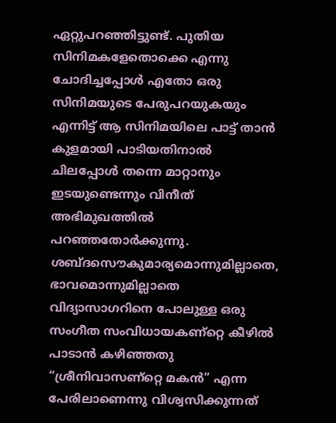ഏറ്റുപറഞ്ഞിട്ടുണ്ട്‌. പുതിയ സിനിമകളേതൊക്കെ എന്നു ചോദിച്ചപ്പോള്‍ എതോ ഒരു സിനിമയുടെ പേരുപറയുകയും എന്നിട്ട്‌ ആ സിനിമയിലെ പാട്ട്‌ താന്‍ കുളമായി പാടിയതിനാല്‍ ചിലപ്പോള്‍ തന്നെ മാറ്റാനും ഇടയുണ്ടെന്നും വിനീത്‌ അഭിമുഖത്തില്‍ പറഞ്ഞതോര്‍ക്കുന്നു. ശബ്ദസൌകുമാര്യമൊന്നുമില്ലാതെ, ഭാവമൊന്നുമില്ലാതെ വിദ്യാസാഗറിനെ പോലുള്ള ഒരു സംഗീത സംവിധായകണ്റ്റെ കീഴില്‍ പാടാന്‍ കഴിഞ്ഞതു “ശ്രീനിവാസണ്റ്റെ മകന്‍” എന്ന പേരിലാണെന്നു വിശ്വസിക്കുന്നത്‌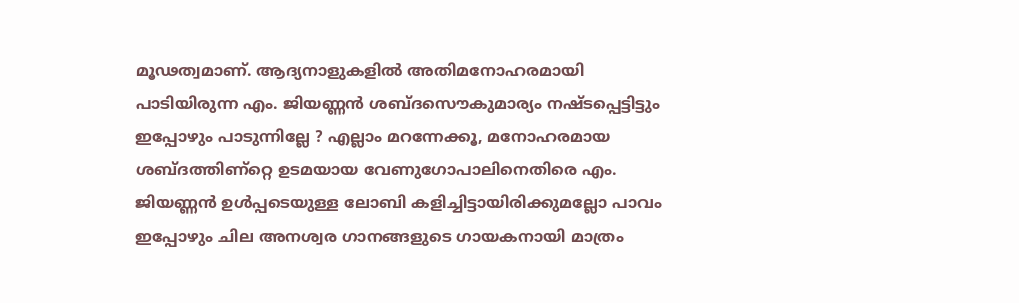മൂഢത്വമാണ്‌. ആദ്യനാളുകളില്‍ അതിമനോഹരമായി പാടിയിരുന്ന എം. ജിയണ്ണന്‍ ശബ്ദസൌകുമാര്യം നഷ്ടപ്പെട്ടിട്ടും ഇപ്പോഴും പാടുന്നില്ലേ ? എല്ലാം മറന്നേക്കൂ, മനോഹരമായ ശബ്ദത്തിണ്റ്റെ ഉടമയായ വേണുഗോപാലിനെതിരെ എം. ജിയണ്ണന്‍ ഉള്‍പ്പടെയുള്ള ലോബി കളിച്ചിട്ടായിരിക്കുമല്ലോ പാവം ഇപ്പോഴും ചില അനശ്വര ഗാനങ്ങളുടെ ഗായകനായി മാത്രം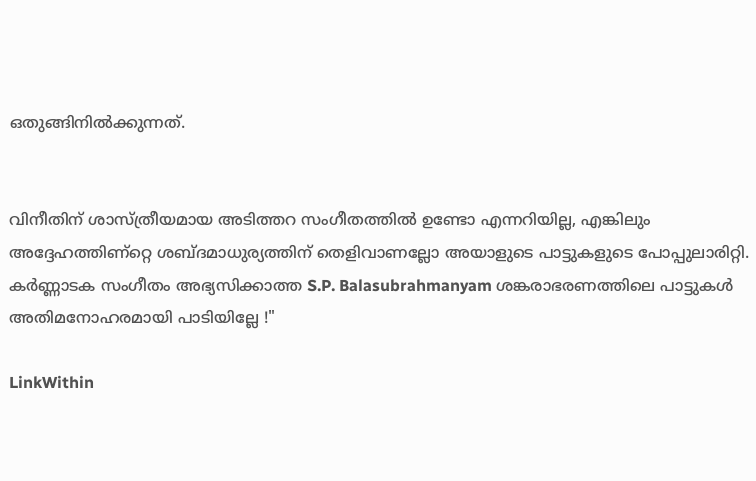ഒതുങ്ങിനില്‍ക്കുന്നത്‌.


വിനീതിന്‌ ശാസ്ത്രീയമായ അടിത്തറ സംഗീതത്തില്‍ ഉണ്ടോ എന്നറിയില്ല, എങ്കിലും അദ്ദേഹത്തിണ്റ്റെ ശബ്ദമാധുര്യത്തിന്‌ തെളിവാണല്ലോ അയാളുടെ പാട്ടുകളുടെ പോപ്പുലാരിറ്റി. കര്‍ണ്ണാടക സംഗീതം അഭ്യസിക്കാത്ത S.P. Balasubrahmanyam ശങ്കരാഭരണത്തിലെ പാട്ടുകള്‍ അതിമനോഹരമായി പാടിയില്ലേ !"

LinkWithin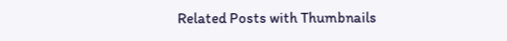Related Posts with Thumbnails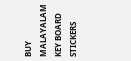BUY MALAYALAM KEY BOARD STICKERS